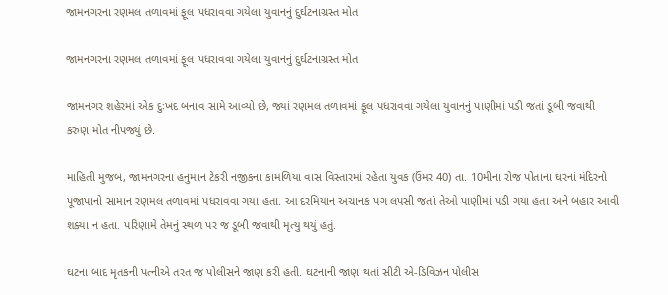જામનગરના રણમલ તળાવમાં ફૂલ પધરાવવા ગયેલા યુવાનનું દુર્ઘટનાગ્રસ્ત મોત

જામનગરના રણમલ તળાવમાં ફૂલ પધરાવવા ગયેલા યુવાનનું દુર્ઘટનાગ્રસ્ત મોત

જામનગર શહેરમાં એક દુઃખદ બનાવ સામે આવ્યો છે, જ્યાં રણમલ તળાવમાં ફૂલ પધરાવવા ગયેલા યુવાનનું પાણીમાં પડી જતાં ડૂબી જવાથી કરુણ મોત નીપજ્યું છે.

માહિતી મુજબ, જામનગરના હનુમાન ટેકરી નજીકના કામળિયા વાસ વિસ્તારમાં રહેતા યુવક (ઉંમર 40) તા. 10મીના રોજ પોતાના ઘરનાં મંદિરનો પૂજાપાનો સામાન રણમલ તળાવમાં પધરાવવા ગયા હતા. આ દરમિયાન અચાનક પગ લપસી જતાં તેઓ પાણીમાં પડી ગયા હતા અને બહાર આવી શક્યા ન હતા. પરિણામે તેમનું સ્થળ પર જ ડૂબી જવાથી મૃત્યુ થયું હતું.

ઘટના બાદ મૃતકની પત્નીએ તરત જ પોલીસને જાણ કરી હતી. ઘટનાની જાણ થતાં સીટી એ-ડિવિઝન પોલીસ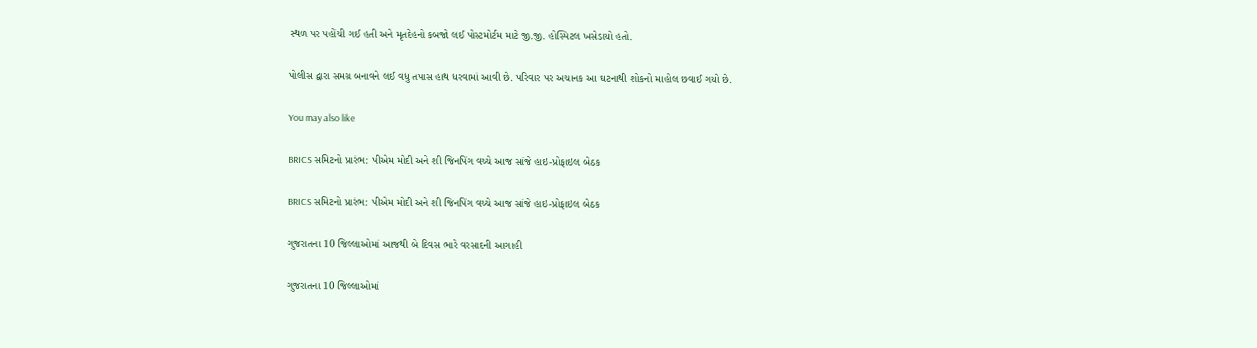સ્થળ પર પહોંચી ગઈ હતી અને મૃતદેહનો કબજો લઈ પોસ્ટમોર્ટમ માટે જી.જી. હોસ્પિટલ ખસેડાયો હતો.

પોલીસ દ્વારા સમગ્ર બનાવને લઈ વધુ તપાસ હાથ ધરવામાં આવી છે. પરિવાર પર અચાનક આ ઘટનાથી શોકનો માહોલ છવાઈ ગયો છે.

You may also like

BRICS સમિટનો પ્રારંભ: પીએમ મોદી અને શી જિનપિંગ વચ્ચે આજ સાંજે હાઇ-પ્રોફાઇલ બેઠક

BRICS સમિટનો પ્રારંભ: પીએમ મોદી અને શી જિનપિંગ વચ્ચે આજ સાંજે હાઇ-પ્રોફાઇલ બેઠક

ગુજરાતના 10 જિલ્લાઓમાં આજથી બે દિવસ ભારે વરસાદની આગાહી

ગુજરાતના 10 જિલ્લાઓમાં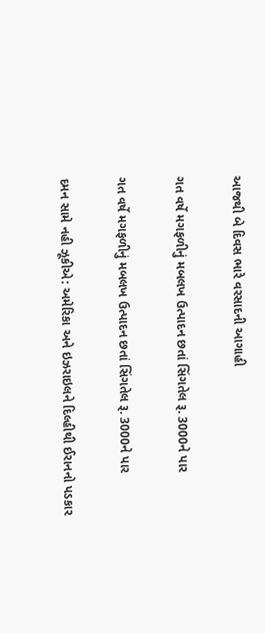આજથી બે દિવસ ભારે વરસાદની આગાહી

ગત વર્ષે મગફળીનું મબલખ ઉત્પાદન છતાં સિંગતેલ રૂ. 3000ને પાર

ગત વર્ષે મગફળીનું મબલખ ઉત્પાદન છતાં સિંગતેલ રૂ. 3000ને પાર

દમન સામે નહી ઝૂકીએ: અમેરિકા અને ઇઝરાઇલને દિલ્હીથી ઈરાનનો પડકાર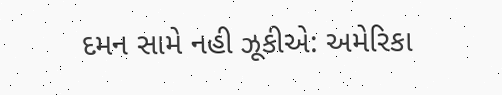દમન સામે નહી ઝૂકીએ: અમેરિકા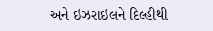અને ઇઝરાઇલને દિલ્હીથી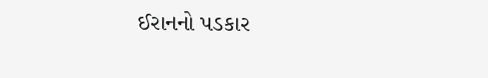ઈરાનનો પડકાર